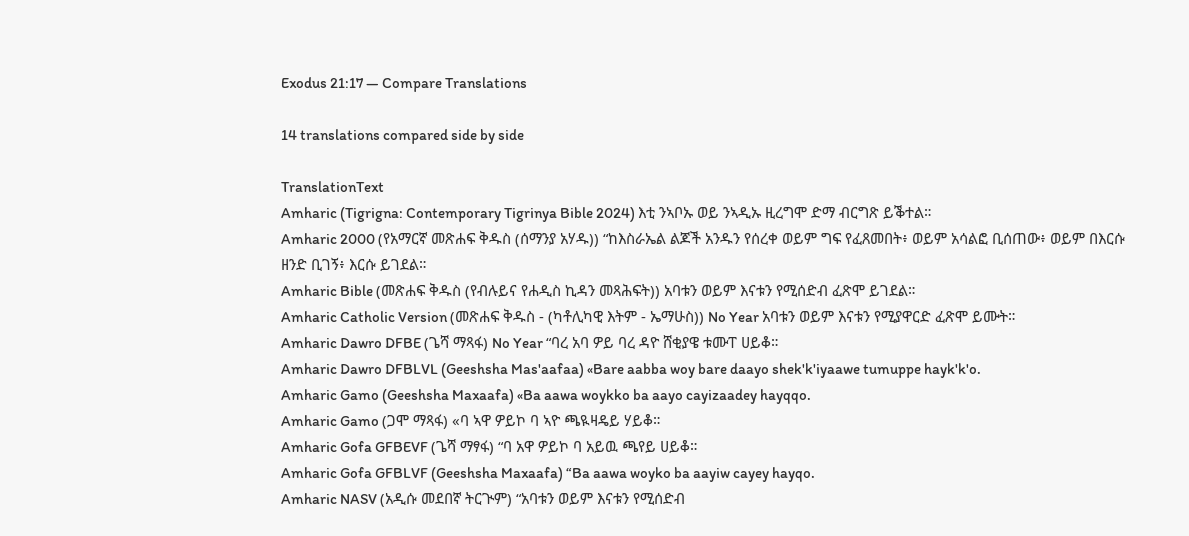Exodus 21:17 — Compare Translations

14 translations compared side by side

TranslationText
Amharic (Tigrigna: Contemporary Tigrinya Bible 2024) እቲ ንኣቦኡ ወይ ንኣዲኡ ዚረግሞ ድማ ብርግጽ ይቕተል።
Amharic 2000 (የአማርኛ መጽሐፍ ቅዱስ (ሰማንያ አሃዱ)) “ከእስራኤል ልጆች አንዱን የሰረቀ ወይም ግፍ የፈጸመበት፥ ወይም አሳልፎ ቢሰጠው፥ ወይም በእርሱ ዘንድ ቢገኝ፥ እርሱ ይገደል።
Amharic Bible (መጽሐፍ ቅዱስ (የብሉይና የሐዲስ ኪዳን መጻሕፍት)) አባቱን ወይም እናቱን የሚሰድብ ፈጽሞ ይገደል።
Amharic Catholic Version (መጽሐፍ ቅዱስ - (ካቶሊካዊ እትም - ኤማሁስ)) No Year አባቱን ወይም እናቱን የሚያዋርድ ፈጽሞ ይሙት።
Amharic Dawro DFBE (ጌሻ ማጻፋ) No Year “ባረ አባ ዎይ ባረ ዳዮ ሸቂያዌ ቱሙፐ ሀይቆ።
Amharic Dawro DFBLVL (Geeshsha Mas'aafaa) «Bare aabba woy bare daayo shek'k'iyaawe tumuppe hayk'k'o.
Amharic Gamo (Geeshsha Maxaafa) «Ba aawa woykko ba aayo cayizaadey hayqqo.
Amharic Gamo (ጋሞ ማጻፋ) «ባ ኣዋ ዎይኮ ባ ኣዮ ጫዪዛዴይ ሃይቆ።
Amharic Gofa GFBEVF (ጌሻ ማፃፋ) “ባ አዋ ዎይኮ ባ አይዉ ጫየይ ሀይቆ።
Amharic Gofa GFBLVF (Geeshsha Maxaafa) “Ba aawa woyko ba aayiw cayey hayqo.
Amharic NASV (አዲሱ መደበኛ ትርጒም) “አባቱን ወይም እናቱን የሚሰድብ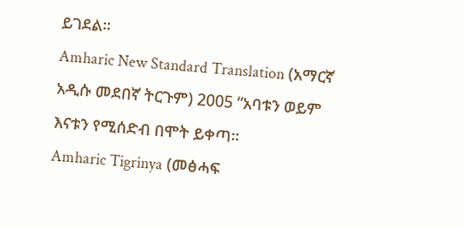ይገደል።
Amharic New Standard Translation (አማርኛ አዲሱ መደበኛ ትርጉም) 2005 “አባቱን ወይም እናቱን የሚሰድብ በሞት ይቀጣ።
Amharic Tigrinya (መፅሓፍ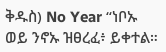ቅዱስ) No Year “ነቦኡ ወይ ንኖኡ ዝፀረፈ፥ ይቀተል።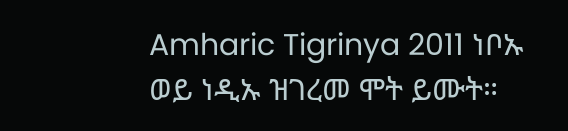Amharic Tigrinya 2011 ነቦኡ ወይ ነዲኡ ዝገረመ ሞት ይሙት።